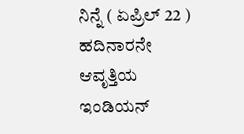ನಿನ್ನೆ ( ಏಪ್ರಿಲ್ 22 ) ಹದಿನಾರನೇ ಆವೃತ್ತಿಯ ಇಂಡಿಯನ್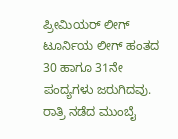ಪ್ರೀಮಿಯರ್ ಲೀಗ್ ಟೂರ್ನಿಯ ಲೀಗ್ ಹಂತದ 30 ಹಾಗೂ 31ನೇ ಪಂದ್ಯಗಳು ಜರುಗಿದವು. ರಾತ್ರಿ ನಡೆದ ಮುಂಬೈ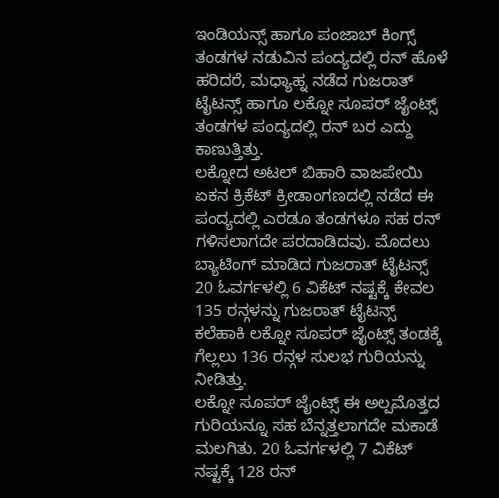ಇಂಡಿಯನ್ಸ್ ಹಾಗೂ ಪಂಜಾಬ್ ಕಿಂಗ್ಸ್ ತಂಡಗಳ ನಡುವಿನ ಪಂದ್ಯದಲ್ಲಿ ರನ್ ಹೊಳೆ ಹರಿದರೆ, ಮಧ್ಯಾಹ್ನ ನಡೆದ ಗುಜರಾತ್ ಟೈಟನ್ಸ್ ಹಾಗೂ ಲಕ್ನೋ ಸೂಪರ್ ಜೈಂಟ್ಸ್ ತಂಡಗಳ ಪಂದ್ಯದಲ್ಲಿ ರನ್ ಬರ ಎದ್ದು ಕಾಣುತ್ತಿತ್ತು.
ಲಕ್ನೋದ ಅಟಲ್ ಬಿಹಾರಿ ವಾಜಪೇಯಿ ಏಕನ ಕ್ರಿಕೆಟ್ ಕ್ರೀಡಾಂಗಣದಲ್ಲಿ ನಡೆದ ಈ ಪಂದ್ಯದಲ್ಲಿ ಎರಡೂ ತಂಡಗಳೂ ಸಹ ರನ್ ಗಳಿಸಲಾಗದೇ ಪರದಾಡಿದವು. ಮೊದಲು ಬ್ಯಾಟಿಂಗ್ ಮಾಡಿದ ಗುಜರಾತ್ ಟೈಟನ್ಸ್ 20 ಓವರ್ಗಳಲ್ಲಿ 6 ವಿಕೆಟ್ ನಷ್ಟಕ್ಕೆ ಕೇವಲ 135 ರನ್ಗಳನ್ನು ಗುಜರಾತ್ ಟೈಟನ್ಸ್ ಕಲೆಹಾಕಿ ಲಕ್ನೋ ಸೂಪರ್ ಜೈಂಟ್ಸ್ ತಂಡಕ್ಕೆ ಗೆಲ್ಲಲು 136 ರನ್ಗಳ ಸುಲಭ ಗುರಿಯನ್ನು ನೀಡಿತ್ತು.
ಲಕ್ನೋ ಸೂಪರ್ ಜೈಂಟ್ಸ್ ಈ ಅಲ್ಪಮೊತ್ತದ ಗುರಿಯನ್ನೂ ಸಹ ಬೆನ್ನತ್ತಲಾಗದೇ ಮಕಾಡೆ ಮಲಗಿತು. 20 ಓವರ್ಗಳಲ್ಲಿ 7 ವಿಕೆಟ್ ನಷ್ಟಕ್ಕೆ 128 ರನ್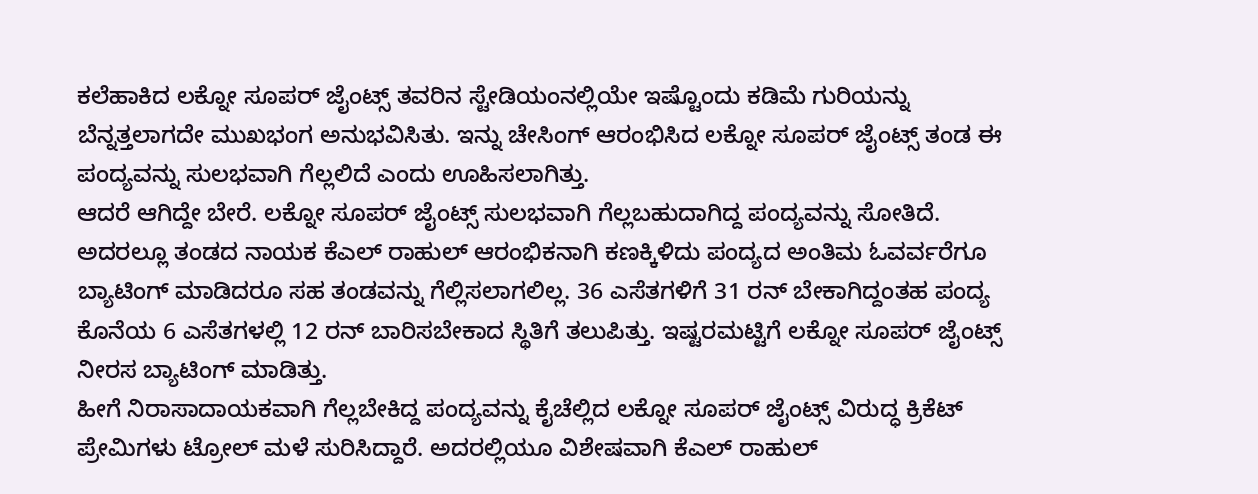ಕಲೆಹಾಕಿದ ಲಕ್ನೋ ಸೂಪರ್ ಜೈಂಟ್ಸ್ ತವರಿನ ಸ್ಟೇಡಿಯಂನಲ್ಲಿಯೇ ಇಷ್ಟೊಂದು ಕಡಿಮೆ ಗುರಿಯನ್ನು ಬೆನ್ನತ್ತಲಾಗದೇ ಮುಖಭಂಗ ಅನುಭವಿಸಿತು. ಇನ್ನು ಚೇಸಿಂಗ್ ಆರಂಭಿಸಿದ ಲಕ್ನೋ ಸೂಪರ್ ಜೈಂಟ್ಸ್ ತಂಡ ಈ ಪಂದ್ಯವನ್ನು ಸುಲಭವಾಗಿ ಗೆಲ್ಲಲಿದೆ ಎಂದು ಊಹಿಸಲಾಗಿತ್ತು.
ಆದರೆ ಆಗಿದ್ದೇ ಬೇರೆ. ಲಕ್ನೋ ಸೂಪರ್ ಜೈಂಟ್ಸ್ ಸುಲಭವಾಗಿ ಗೆಲ್ಲಬಹುದಾಗಿದ್ದ ಪಂದ್ಯವನ್ನು ಸೋತಿದೆ. ಅದರಲ್ಲೂ ತಂಡದ ನಾಯಕ ಕೆಎಲ್ ರಾಹುಲ್ ಆರಂಭಿಕನಾಗಿ ಕಣಕ್ಕಿಳಿದು ಪಂದ್ಯದ ಅಂತಿಮ ಓವರ್ವರೆಗೂ ಬ್ಯಾಟಿಂಗ್ ಮಾಡಿದರೂ ಸಹ ತಂಡವನ್ನು ಗೆಲ್ಲಿಸಲಾಗಲಿಲ್ಲ. 36 ಎಸೆತಗಳಿಗೆ 31 ರನ್ ಬೇಕಾಗಿದ್ದಂತಹ ಪಂದ್ಯ ಕೊನೆಯ 6 ಎಸೆತಗಳಲ್ಲಿ 12 ರನ್ ಬಾರಿಸಬೇಕಾದ ಸ್ಥಿತಿಗೆ ತಲುಪಿತ್ತು. ಇಷ್ಟರಮಟ್ಟಿಗೆ ಲಕ್ನೋ ಸೂಪರ್ ಜೈಂಟ್ಸ್ ನೀರಸ ಬ್ಯಾಟಿಂಗ್ ಮಾಡಿತ್ತು.
ಹೀಗೆ ನಿರಾಸಾದಾಯಕವಾಗಿ ಗೆಲ್ಲಬೇಕಿದ್ದ ಪಂದ್ಯವನ್ನು ಕೈಚೆಲ್ಲಿದ ಲಕ್ನೋ ಸೂಪರ್ ಜೈಂಟ್ಸ್ ವಿರುದ್ಧ ಕ್ರಿಕೆಟ್ ಪ್ರೇಮಿಗಳು ಟ್ರೋಲ್ ಮಳೆ ಸುರಿಸಿದ್ದಾರೆ. ಅದರಲ್ಲಿಯೂ ವಿಶೇಷವಾಗಿ ಕೆಎಲ್ ರಾಹುಲ್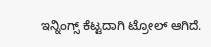ಇನ್ನಿಂಗ್ಸ್ ಕೆಟ್ಟದಾಗಿ ಟ್ರೋಲ್ ಆಗಿದೆ.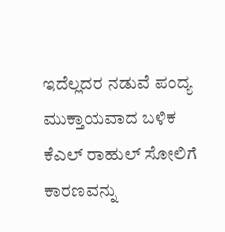ಇದೆಲ್ಲದರ ನಡುವೆ ಪಂದ್ಯ ಮುಕ್ತಾಯವಾದ ಬಳಿಕ ಕೆಎಲ್ ರಾಹುಲ್ ಸೋಲಿಗೆ ಕಾರಣವನ್ನು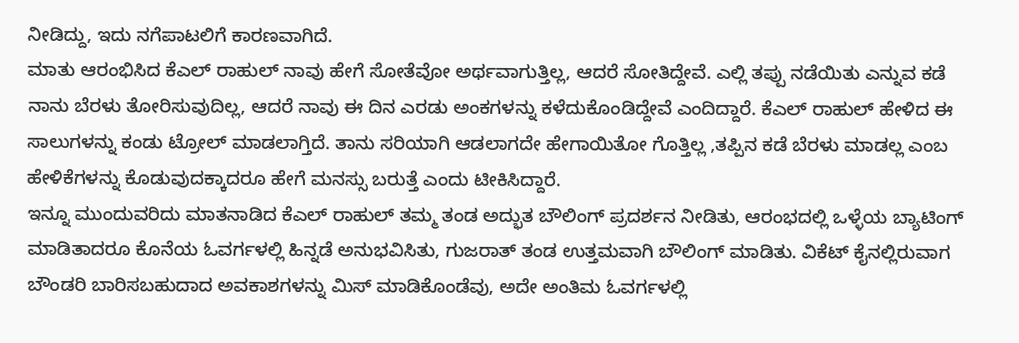ನೀಡಿದ್ದು, ಇದು ನಗೆಪಾಟಲಿಗೆ ಕಾರಣವಾಗಿದೆ.
ಮಾತು ಆರಂಭಿಸಿದ ಕೆಎಲ್ ರಾಹುಲ್ ನಾವು ಹೇಗೆ ಸೋತೆವೋ ಅರ್ಥವಾಗುತ್ತಿಲ್ಲ, ಆದರೆ ಸೋತಿದ್ದೇವೆ. ಎಲ್ಲಿ ತಪ್ಪು ನಡೆಯಿತು ಎನ್ನುವ ಕಡೆ ನಾನು ಬೆರಳು ತೋರಿಸುವುದಿಲ್ಲ, ಆದರೆ ನಾವು ಈ ದಿನ ಎರಡು ಅಂಕಗಳನ್ನು ಕಳೆದುಕೊಂಡಿದ್ದೇವೆ ಎಂದಿದ್ದಾರೆ. ಕೆಎಲ್ ರಾಹುಲ್ ಹೇಳಿದ ಈ ಸಾಲುಗಳನ್ನು ಕಂಡು ಟ್ರೋಲ್ ಮಾಡಲಾಗ್ತಿದೆ. ತಾನು ಸರಿಯಾಗಿ ಆಡಲಾಗದೇ ಹೇಗಾಯಿತೋ ಗೊತ್ತಿಲ್ಲ ,ತಪ್ಪಿನ ಕಡೆ ಬೆರಳು ಮಾಡಲ್ಲ ಎಂಬ ಹೇಳಿಕೆಗಳನ್ನು ಕೊಡುವುದಕ್ಕಾದರೂ ಹೇಗೆ ಮನಸ್ಸು ಬರುತ್ತೆ ಎಂದು ಟೀಕಿಸಿದ್ದಾರೆ.
ಇನ್ನೂ ಮುಂದುವರಿದು ಮಾತನಾಡಿದ ಕೆಎಲ್ ರಾಹುಲ್ ತಮ್ಮ ತಂಡ ಅದ್ಭುತ ಬೌಲಿಂಗ್ ಪ್ರದರ್ಶನ ನೀಡಿತು, ಆರಂಭದಲ್ಲಿ ಒಳ್ಳೆಯ ಬ್ಯಾಟಿಂಗ್ ಮಾಡಿತಾದರೂ ಕೊನೆಯ ಓವರ್ಗಳಲ್ಲಿ ಹಿನ್ನಡೆ ಅನುಭವಿಸಿತು, ಗುಜರಾತ್ ತಂಡ ಉತ್ತಮವಾಗಿ ಬೌಲಿಂಗ್ ಮಾಡಿತು. ವಿಕೆಟ್ ಕೈನಲ್ಲಿರುವಾಗ ಬೌಂಡರಿ ಬಾರಿಸಬಹುದಾದ ಅವಕಾಶಗಳನ್ನು ಮಿಸ್ ಮಾಡಿಕೊಂಡೆವು, ಅದೇ ಅಂತಿಮ ಓವರ್ಗಳಲ್ಲಿ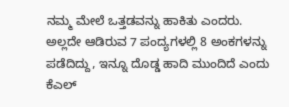ನಮ್ಮ ಮೇಲೆ ಒತ್ತಡವನ್ನು ಹಾಕಿತು ಎಂದರು. ಅಲ್ಲದೇ ಆಡಿರುವ 7 ಪಂದ್ಯಗಳಲ್ಲಿ 8 ಅಂಕಗಳನ್ನು ಪಡೆದಿದ್ದು, ಇನ್ನೂ ದೊಡ್ಡ ಹಾದಿ ಮುಂದಿದೆ ಎಂದು ಕೆಎಲ್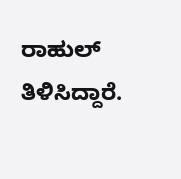ರಾಹುಲ್ ತಿಳಿಸಿದ್ದಾರೆ.